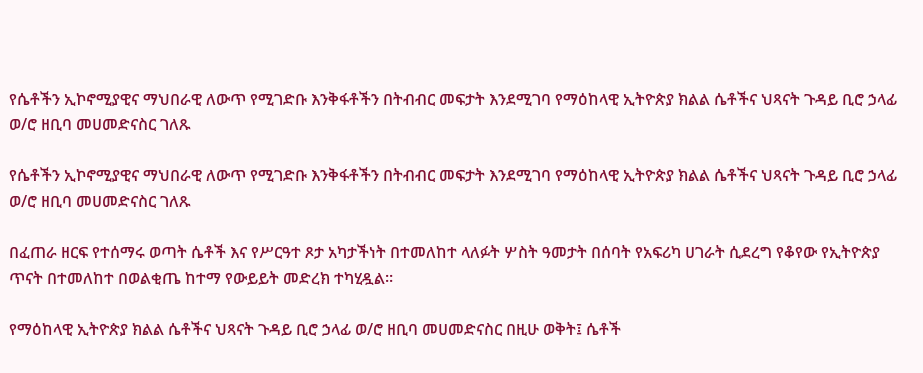የሴቶችን ኢኮኖሚያዊና ማህበራዊ ለውጥ የሚገድቡ እንቅፋቶችን በትብብር መፍታት እንደሚገባ የማዕከላዊ ኢትዮጵያ ክልል ሴቶችና ህጻናት ጉዳይ ቢሮ ኃላፊ ወ/ሮ ዘቢባ መሀመድናስር ገለጹ

የሴቶችን ኢኮኖሚያዊና ማህበራዊ ለውጥ የሚገድቡ እንቅፋቶችን በትብብር መፍታት እንደሚገባ የማዕከላዊ ኢትዮጵያ ክልል ሴቶችና ህጻናት ጉዳይ ቢሮ ኃላፊ ወ/ሮ ዘቢባ መሀመድናስር ገለጹ

በፈጠራ ዘርፍ የተሰማሩ ወጣት ሴቶች እና የሥርዓተ ጾታ አካታችነት በተመለከተ ላለፉት ሦስት ዓመታት በሰባት የአፍሪካ ሀገራት ሲደረግ የቆየው የኢትዮጵያ ጥናት በተመለከተ በወልቂጤ ከተማ የውይይት መድረክ ተካሂዷል።

የማዕከላዊ ኢትዮጵያ ክልል ሴቶችና ህጻናት ጉዳይ ቢሮ ኃላፊ ወ/ሮ ዘቢባ መሀመድናስር በዚሁ ወቅት፤ ሴቶች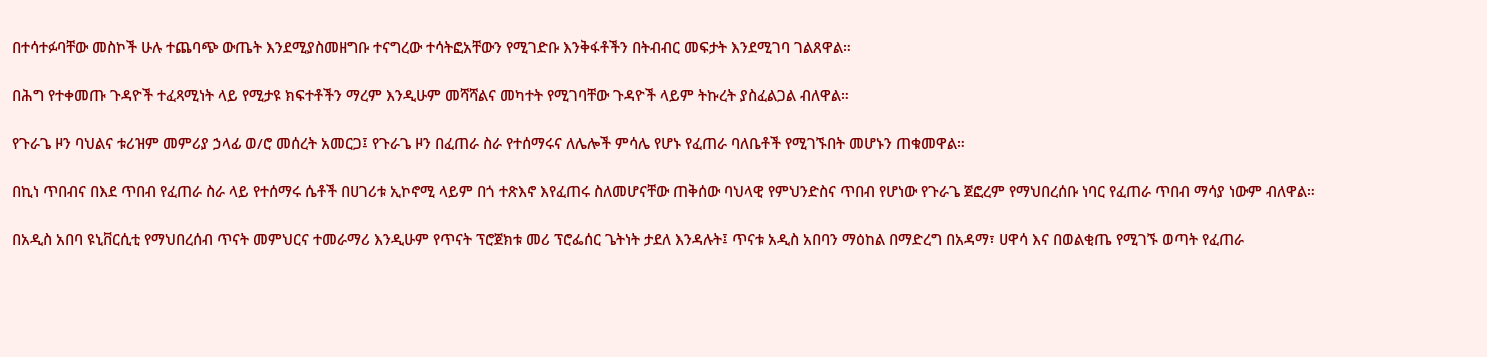በተሳተፉባቸው መስኮች ሁሉ ተጨባጭ ውጤት እንደሚያስመዘግቡ ተናግረው ተሳትፎአቸውን የሚገድቡ እንቅፋቶችን በትብብር መፍታት እንደሚገባ ገልጸዋል።

በሕግ የተቀመጡ ጉዳዮች ተፈጻሚነት ላይ የሚታዩ ክፍተቶችን ማረም እንዲሁም መሻሻልና መካተት የሚገባቸው ጉዳዮች ላይም ትኩረት ያስፈልጋል ብለዋል።

የጉራጌ ዞን ባህልና ቱሪዝም መምሪያ ኃላፊ ወ/ሮ መሰረት አመርጋ፤ የጉራጌ ዞን በፈጠራ ስራ የተሰማሩና ለሌሎች ምሳሌ የሆኑ የፈጠራ ባለቤቶች የሚገኙበት መሆኑን ጠቁመዋል።

በኪነ ጥበብና በእደ ጥበብ የፈጠራ ስራ ላይ የተሰማሩ ሴቶች በሀገሪቱ ኢኮኖሚ ላይም በጎ ተጽእኖ እየፈጠሩ ስለመሆናቸው ጠቅሰው ባህላዊ የምህንድስና ጥበብ የሆነው የጉራጌ ጀፎረም የማህበረሰቡ ነባር የፈጠራ ጥበብ ማሳያ ነውም ብለዋል።

በአዲስ አበባ ዩኒቨርሲቲ የማህበረሰብ ጥናት መምህርና ተመራማሪ እንዲሁም የጥናት ፕሮጀክቱ መሪ ፕሮፌሰር ጌትነት ታደለ እንዳሉት፤ ጥናቱ አዲስ አበባን ማዕከል በማድረግ በአዳማ፣ ሀዋሳ እና በወልቂጤ የሚገኙ ወጣት የፈጠራ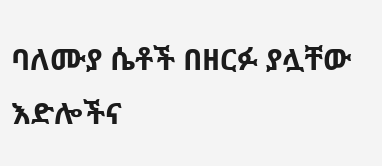ባለሙያ ሴቶች በዘርፉ ያሏቸው እድሎችና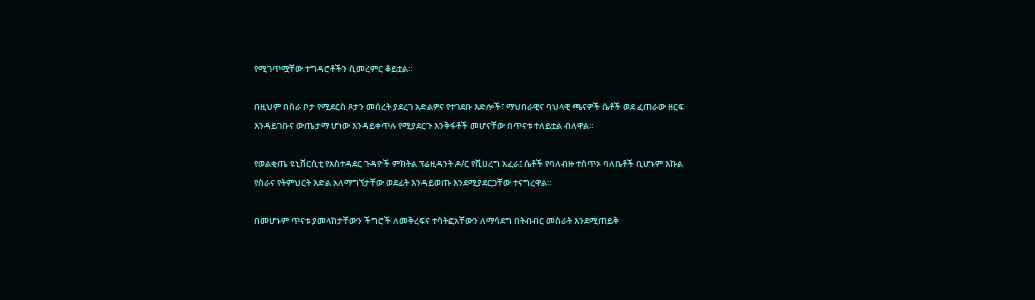የሚገጥሟቸው ተግዳሮቶችን ሲመረምር ቆይቷል።

በዚህም በስራ ቦታ የሚደርስ ጾታን መሰረት ያደረገ አድልዎና የተገደቡ እድሎች፣ ማህበራዊና ባህላዊ ጫናዎች ሴቶች ወደ ፈጠራው ዘርፍ እንዳይገቡና ውጤታማ ሆነው እንዳይቀጥሉ የሚያደርጉ እንቅፋቶች መሆናቸው በጥናቱ ተለይቷል ብለዋል።

የወልቂጤ ዩኒቨርሲቲ የአስተዳደር ጉዳዮች ምክትል ፕሬዚዳንት ዶ/ር የሺሀረግ አፈራ፤ ሴቶች የባለብዙ ተሰጥኦ ባለቤቶች ቢሆኑም እኩል የስራና የትምህርት እድል አለማግኘታቸው ወደፊት እንዳይወጡ እንደሚያደርጋቸው ተናግረዋል።

በመሆኑም ጥናቱ ያመላከታቸውን ችግሮች ለመቅረፍና ተሳትፎአቸውን ለማሳደግ በትብብር መስራት እንደሚጠይቅ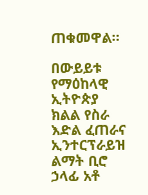ጠቁመዋል።

በውይይቱ የማዕከላዊ ኢትዮጵያ ክልል የስራ እድል ፈጠራና ኢንተርፕራይዝ ልማት ቢሮ ኃላፊ አቶ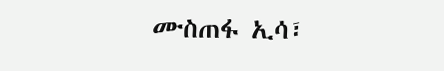ሙስጠፋ ኢሳ፣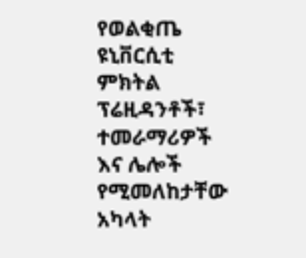የወልቂጤ ዩኒቨርሲቲ ምክትል ፕሬዚዳንቶች፣ ተመራማሪዎች እና ሌሎች የሚመለከታቸው አካላት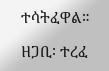ተሳትፈዋል።

ዘጋቢ፡ ተረፈ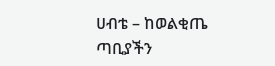ሀብቴ – ከወልቂጤ ጣቢያችን